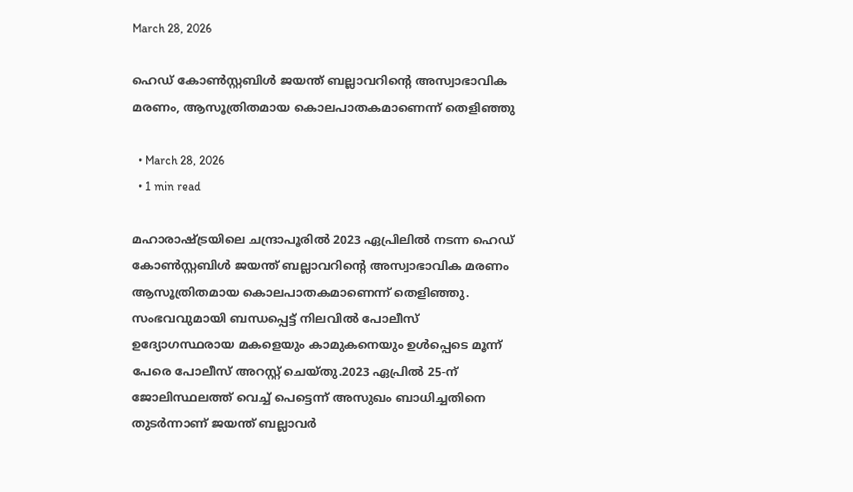March 28, 2026

ഹെഡ് കോണ്‍സ്റ്റബിള്‍ ജയന്ത് ബല്ലാവറിന്റെ അസ്വാഭാവിക മരണം, ആസൂത്രിതമായ കൊലപാതകമാണെന്ന് തെളിഞ്ഞു

  • March 28, 2026
  • 1 min read

മഹാരാഷ്ട്രയിലെ ചന്ദ്രാപൂരില്‍ 2023 ഏപ്രിലില്‍ നടന്ന ഹെഡ് കോണ്‍സ്റ്റബിള്‍ ജയന്ത് ബല്ലാവറിന്റെ അസ്വാഭാവിക മരണം ആസൂത്രിതമായ കൊലപാതകമാണെന്ന് തെളിഞ്ഞു. സംഭവവുമായി ബന്ധപ്പെട്ട് നിലവില്‍ പോലീസ് ഉദ്യോഗസ്ഥരായ മകളെയും കാമുകനെയും ഉള്‍പ്പെടെ മൂന്ന് പേരെ പോലീസ് അറസ്റ്റ് ചെയ്തു.2023 ഏപ്രില്‍ 25-ന് ജോലിസ്ഥലത്ത് വെച്ച് പെട്ടെന്ന് അസുഖം ബാധിച്ചതിനെ തുടര്‍ന്നാണ് ജയന്ത് ബല്ലാവര്‍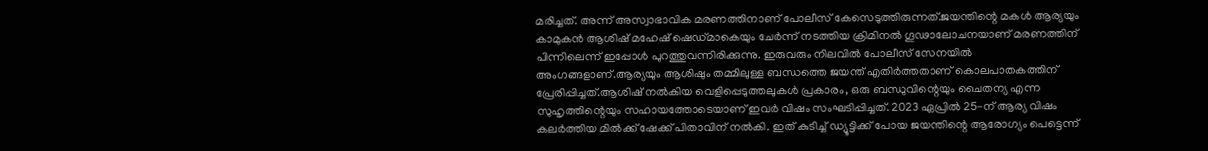മരിച്ചത്. അന്ന് അസ്വാഭാവിക മരണത്തിനാണ് പോലീസ് കേസെടുത്തിരുന്നത്.ജയന്തിന്റെ മകള്‍ ആര്യയും കാമുകന്‍ ആശിഷ് മഹേഷ് ഷെഡ്മാകെയും ചേര്‍ന്ന് നടത്തിയ ക്രിമിനല്‍ ഗൂഢാലോചനയാണ് മരണത്തിന് പിന്നിലെന്ന് ഇപ്പോള്‍ പുറത്തുവന്നിരിക്കുന്നു. ഇരുവരും നിലവില്‍ പോലീസ് സേനയില്‍ അംഗങ്ങളാണ്.ആര്യയും ആശിഷും തമ്മിലുള്ള ബന്ധത്തെ ജയന്ത് എതിര്‍ത്തതാണ് കൊലപാതകത്തിന് പ്രേരിപ്പിച്ചത്.ആശിഷ് നല്‍കിയ വെളിപ്പെടുത്തലുകള്‍ പ്രകാരം, ഒരു ബന്ധുവിന്റെയും ചൈതന്യ എന്ന സുഹൃത്തിന്റെയും സഹായത്തോടെയാണ് ഇവര്‍ വിഷം സംഘടിപ്പിച്ചത്. 2023 ഏപ്രില്‍ 25-ന് ആര്യ വിഷം കലര്‍ത്തിയ മില്‍ക്ക് ഷേക്ക് പിതാവിന് നല്‍കി. ഇത് കുടിച്ച് ഡ്യൂട്ടിക്ക് പോയ ജയന്തിന്റെ ആരോഗ്യം പെട്ടെന്ന്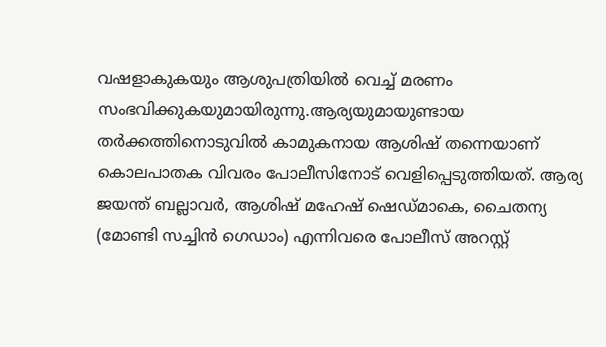വഷളാകുകയും ആശുപത്രിയില്‍ വെച്ച് മരണം സംഭവിക്കുകയുമായിരുന്നു.ആര്യയുമായുണ്ടായ തര്‍ക്കത്തിനൊടുവില്‍ കാമുകനായ ആശിഷ് തന്നെയാണ് കൊലപാതക വിവരം പോലീസിനോട് വെളിപ്പെടുത്തിയത്. ആര്യ ജയന്ത് ബല്ലാവര്‍, ആശിഷ് മഹേഷ് ഷെഡ്മാകെ, ചൈതന്യ (മോണ്ടി സച്ചിന്‍ ഗെഡാം) എന്നിവരെ പോലീസ് അറസ്റ്റ്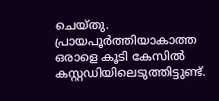ചെയ്തു. പ്രായപൂര്‍ത്തിയാകാത്ത ഒരാളെ കൂടി കേസില്‍ കസ്റ്റഡിയിലെടുത്തിട്ടുണ്ട്.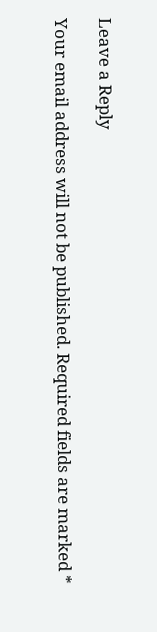Leave a Reply

Your email address will not be published. Required fields are marked *